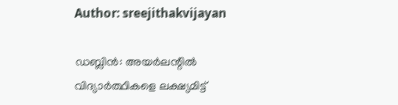Author: sreejithakvijayan

ഡബ്ലിൻ: അയർലന്റിൽ വിദ്യാർത്ഥികളെ ലക്ഷ്യമിട്ട്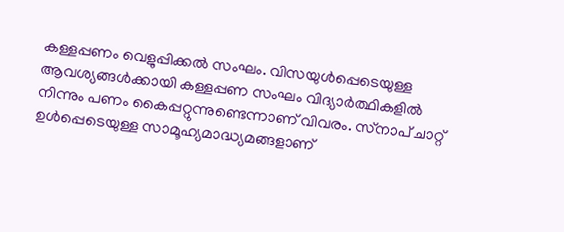കള്ളപ്പണം വെളുപ്പിക്കൽ സംഘം. വിസയുൾപ്പെടെയുള്ള ആവശ്യങ്ങൾക്കായി കള്ളപ്പണ സംഘം വിദ്യാർത്ഥികളിൽ നിന്നും പണം കൈപ്പറ്റുന്നുണ്ടെന്നാണ് വിവരം. സ്‌നാപ് ചാറ്റ് ഉൾപ്പെടെയുള്ള സാമൂഹ്യമാദ്ധ്യമങ്ങളാണ്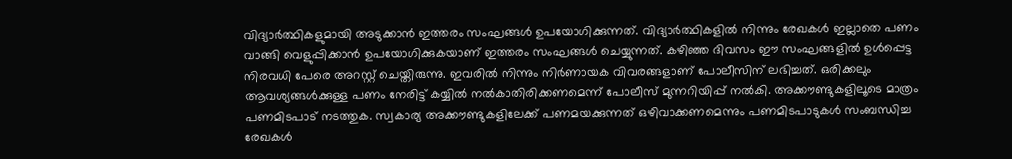വിദ്യാർത്ഥികളുമായി അടുക്കാൻ ഇത്തരം സംഘങ്ങൾ ഉപയോഗിക്കുന്നത്. വിദ്യാർത്ഥികളിൽ നിന്നും രേഖകൾ ഇല്ലാതെ പണം വാങ്ങി വെളുപ്പിക്കാൻ ഉപയോഗിക്കുകയാണ് ഇത്തരം സംഘങ്ങൾ ചെയ്യുന്നത്. കഴിഞ്ഞ ദിവസം ഈ സംഘങ്ങളിൽ ഉൾപ്പെട്ട നിരവധി പേരെ അറസ്റ്റ് ചെയ്തിരുന്നു. ഇവരിൽ നിന്നും നിർണായക വിവരങ്ങളാണ് പോലീസിന് ലഭിച്ചത്. ഒരിക്കലും ആവശ്യങ്ങൾക്കുള്ള പണം നേരിട്ട് കയ്യിൽ നൽകാതിരിക്കണമെന്ന് പോലീസ് മുന്നറിയിപ്പ് നൽകി. അക്കൗണ്ടുകളിലൂടെ മാത്രം പണമിടപാട് നടത്തുക. സ്വകാര്യ അക്കൗണ്ടുകളിലേക്ക് പണമയക്കുന്നത് ഒഴിവാക്കണമെന്നും പണമിടപാടുകൾ സംബന്ധിച്ച രേഖകൾ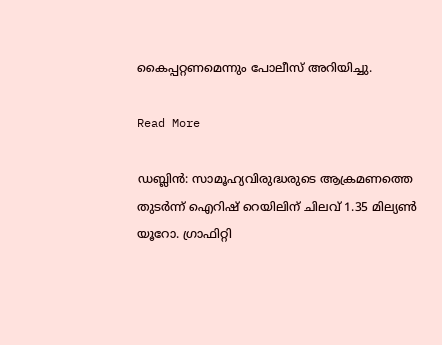കൈപ്പറ്റണമെന്നും പോലീസ് അറിയിച്ചു.

Read More

ഡബ്ലിൻ: സാമൂഹ്യവിരുദ്ധരുടെ ആക്രമണത്തെ തുടർന്ന് ഐറിഷ് റെയിലിന് ചിലവ് 1.35 മില്യൺ യൂറോ. ഗ്രാഫിറ്റി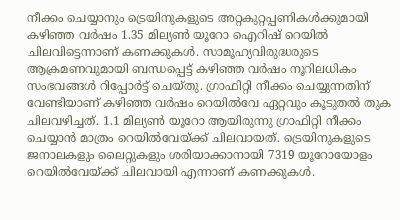നീക്കം ചെയ്യാനും ട്രെയിനുകളുടെ അറ്റകുറ്റപ്പണികൾക്കുമായി കഴിഞ്ഞ വർഷം 1.35 മില്യൺ യൂറോ ഐറിഷ് റെയിൽ ചിലവിട്ടെന്നാണ് കണക്കുകൾ. സാമൂഹ്യവിരുദ്ധരുടെ ആക്രമണവുമായി ബന്ധപ്പെട്ട് കഴിഞ്ഞ വർഷം നൂറിലധികം സംഭവങ്ങൾ റിപ്പോർട്ട് ചെയ്തു. ഗ്രാഫിറ്റി നീക്കം ചെയ്യുന്നതിന് വേണ്ടിയാണ് കഴിഞ്ഞ വർഷം റെയിൽവേ ഏറ്റവും കൂടുതൽ തുക ചിലവഴിച്ചത്. 1.1 മില്യൺ യൂറോ ആയിരുന്നു ഗ്രാഫിറ്റി നീക്കം ചെയ്യാൻ മാത്രം റെയിൽവേയ്ക്ക് ചിലവായത്. ട്രെയിനുകളുടെ ജനാലകളും ലൈറ്റുകളും ശരിയാക്കാനായി 7319 യൂറോയോളം റെയിൽവേയ്ക്ക് ചിലവായി എന്നാണ് കണക്കുകൾ.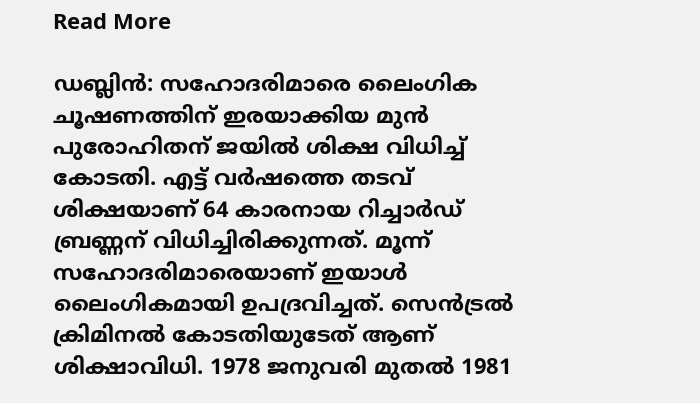Read More

ഡബ്ലിൻ: സഹോദരിമാരെ ലൈംഗിക ചൂഷണത്തിന് ഇരയാക്കിയ മുൻ പുരോഹിതന് ജയിൽ ശിക്ഷ വിധിച്ച് കോടതി. എട്ട് വർഷത്തെ തടവ് ശിക്ഷയാണ് 64 കാരനായ റിച്ചാർഡ് ബ്രണ്ണന് വിധിച്ചിരിക്കുന്നത്. മൂന്ന് സഹോദരിമാരെയാണ് ഇയാൾ ലൈംഗികമായി ഉപദ്രവിച്ചത്. സെൻട്രൽ ക്രിമിനൽ കോടതിയുടേത് ആണ് ശിക്ഷാവിധി. 1978 ജനുവരി മുതൽ 1981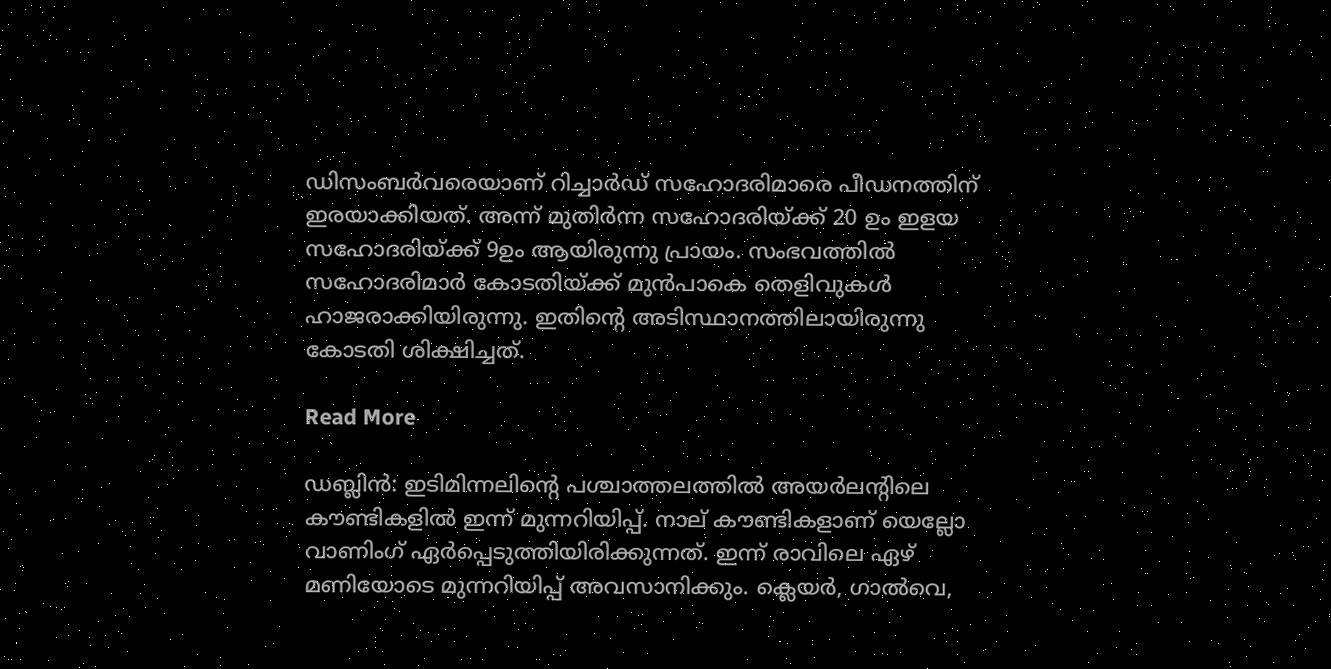ഡിസംബർവരെയാണ് റിച്ചാർഡ് സഹോദരിമാരെ പീഡനത്തിന് ഇരയാക്കിയത്. അന്ന് മുതിർന്ന സഹോദരിയ്ക്ക് 20 ഉം ഇളയ സഹോദരിയ്ക്ക് 9ഉം ആയിരുന്നു പ്രായം. സംഭവത്തിൽ സഹോദരിമാർ കോടതിയ്ക്ക് മുൻപാകെ തെളിവുകൾ ഹാജരാക്കിയിരുന്നു. ഇതിന്റെ അടിസ്ഥാനത്തിലായിരുന്നു കോടതി ശിക്ഷിച്ചത്.

Read More

ഡബ്ലിൻ: ഇടിമിന്നലിന്റെ പശ്ചാത്തലത്തിൽ അയർലന്റിലെ കൗണ്ടികളിൽ ഇന്ന് മുന്നറിയിപ്പ്. നാല് കൗണ്ടികളാണ് യെല്ലോ വാണിംഗ് ഏർപ്പെടുത്തിയിരിക്കുന്നത്. ഇന്ന് രാവിലെ ഏഴ് മണിയോടെ മുന്നറിയിപ്പ് അവസാനിക്കും. ക്ലെയർ, ഗാൽവെ,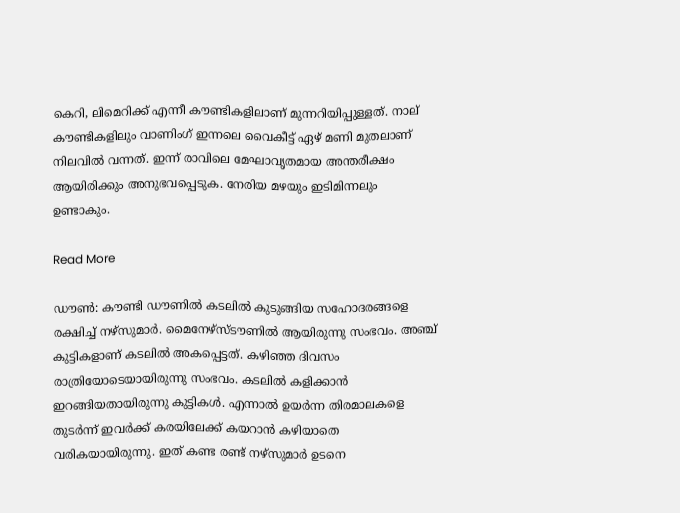കെറി, ലിമെറിക്ക് എന്നീ കൗണ്ടികളിലാണ് മുന്നറിയിപ്പുള്ളത്. നാല് കൗണ്ടികളിലും വാണിംഗ് ഇന്നലെ വൈകീട്ട് ഏഴ് മണി മുതലാണ് നിലവിൽ വന്നത്. ഇന്ന് രാവിലെ മേഘാവൃതമായ അന്തരീക്ഷം ആയിരിക്കും അനുഭവപ്പെടുക. നേരിയ മഴയും ഇടിമിന്നലും ഉണ്ടാകും.

Read More

ഡൗൺ: കൗണ്ടി ഡൗണിൽ കടലിൽ കുടുങ്ങിയ സഹോദരങ്ങളെ രക്ഷിച്ച് നഴ്സുമാർ. മൈനേഴ്‌സ്ടൗണിൽ ആയിരുന്നു സംഭവം. അഞ്ച് കുട്ടികളാണ് കടലിൽ അകപ്പെട്ടത്. കഴിഞ്ഞ ദിവസം രാത്രിയോടെയായിരുന്നു സംഭവം. കടലിൽ കളിക്കാൻ ഇറങ്ങിയതായിരുന്നു കുട്ടികൾ. എന്നാൽ ഉയർന്ന തിരമാലകളെ തുടർന്ന് ഇവർക്ക് കരയിലേക്ക് കയറാൻ കഴിയാതെ വരികയായിരുന്നു. ഇത് കണ്ട രണ്ട് നഴ്‌സുമാർ ഉടനെ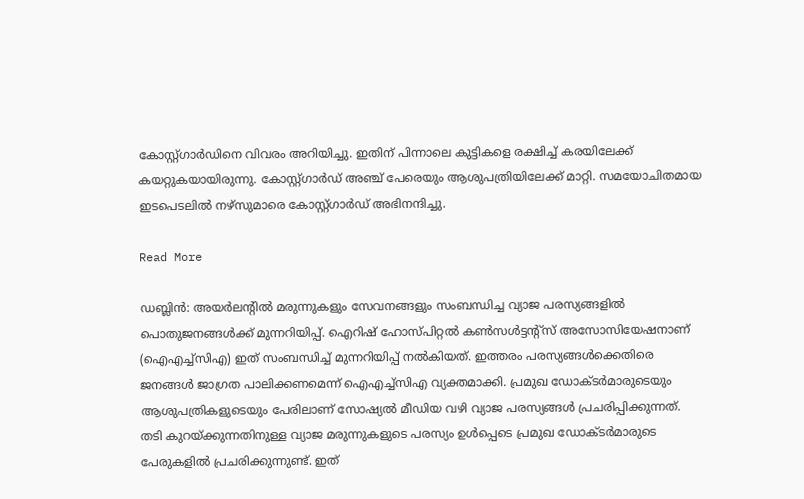കോസ്റ്റ്ഗാർഡിനെ വിവരം അറിയിച്ചു. ഇതിന് പിന്നാലെ കുട്ടികളെ രക്ഷിച്ച് കരയിലേക്ക് കയറ്റുകയായിരുന്നു. കോസ്റ്റ്ഗാർഡ് അഞ്ച് പേരെയും ആശുപത്രിയിലേക്ക് മാറ്റി. സമയോചിതമായ ഇടപെടലിൽ നഴ്‌സുമാരെ കോസ്റ്റ്ഗാർഡ് അഭിനന്ദിച്ചു.

Read More

ഡബ്ലിൻ: അയർലന്റിൽ മരുന്നുകളും സേവനങ്ങളും സംബന്ധിച്ച വ്യാജ പരസ്യങ്ങളിൽ പൊതുജനങ്ങൾക്ക് മുന്നറിയിപ്പ്. ഐറിഷ് ഹോസ്പിറ്റൽ കൺസൾട്ടന്റ്‌സ് അസോസിയേഷനാണ് (ഐഎച്ച്‌സിഎ) ഇത് സംബന്ധിച്ച് മുന്നറിയിപ്പ് നൽകിയത്. ഇത്തരം പരസ്യങ്ങൾക്കെതിരെ ജനങ്ങൾ ജാഗ്രത പാലിക്കണമെന്ന് ഐഎച്ച്‌സിഎ വ്യക്തമാക്കി. പ്രമുഖ ഡോക്ടർമാരുടെയും ആശുപത്രികളുടെയും പേരിലാണ് സോഷ്യൽ മീഡിയ വഴി വ്യാജ പരസ്യങ്ങൾ പ്രചരിപ്പിക്കുന്നത്. തടി കുറയ്ക്കുന്നതിനുള്ള വ്യാജ മരുന്നുകളുടെ പരസ്യം ഉൾപ്പെടെ പ്രമുഖ ഡോക്ടർമാരുടെ പേരുകളിൽ പ്രചരിക്കുന്നുണ്ട്. ഇത്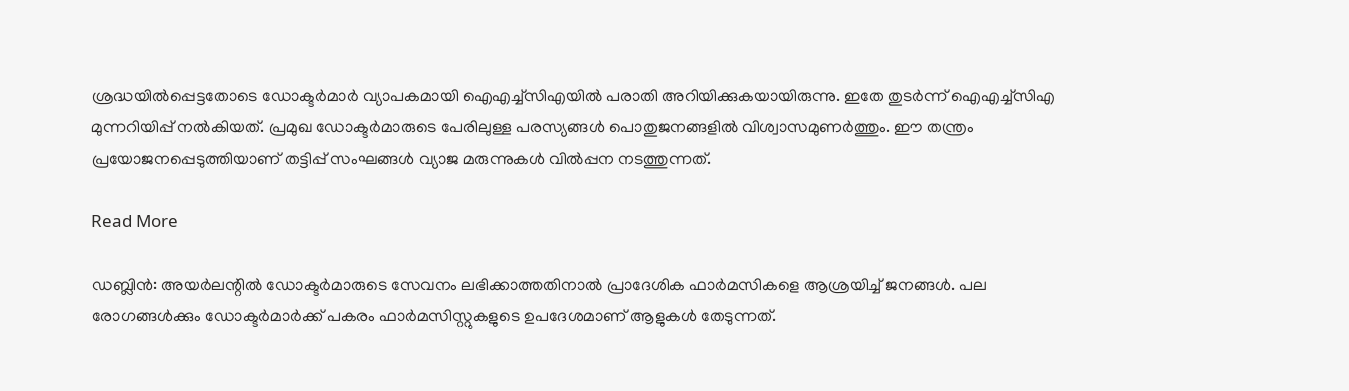ശ്രദ്ധയിൽപ്പെട്ടതോടെ ഡോക്ടർമാർ വ്യാപകമായി ഐഎച്ച്‌സിഎയിൽ പരാതി അറിയിക്കുകയായിരുന്നു. ഇതേ തുടർന്ന് ഐഎച്ച്‌സിഎ മുന്നറിയിപ്പ് നൽകിയത്. പ്രമുഖ ഡോക്ടർമാരുടെ പേരിലുള്ള പരസ്യങ്ങൾ പൊതുജനങ്ങളിൽ വിശ്വാസമുണർത്തും. ഈ തന്ത്രം പ്രയോജനപ്പെടുത്തിയാണ് തട്ടിപ്പ് സംഘങ്ങൾ വ്യാജ മരുന്നുകൾ വിൽപ്പന നടത്തുന്നത്.

Read More

ഡബ്ലിൻ: അയർലന്റിൽ ഡോക്ടർമാരുടെ സേവനം ലഭിക്കാത്തതിനാൽ പ്രാദേശിക ഫാർമസികളെ ആശ്രയിച്ച് ജനങ്ങൾ. പല രോഗങ്ങൾക്കും ഡോക്ടർമാർക്ക് പകരം ഫാർമസിസ്റ്റുകളുടെ ഉപദേശമാണ് ആളുകൾ തേടുന്നത്.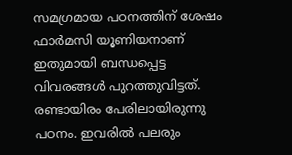സമഗ്രമായ പഠനത്തിന് ശേഷം ഫാർമസി യൂണിയനാണ് ഇതുമായി ബന്ധപ്പെട്ട വിവരങ്ങൾ പുറത്തുവിട്ടത്. രണ്ടായിരം പേരിലായിരുന്നു പഠനം. ഇവരിൽ പലരും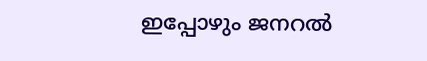ഇപ്പോഴും ജനറൽ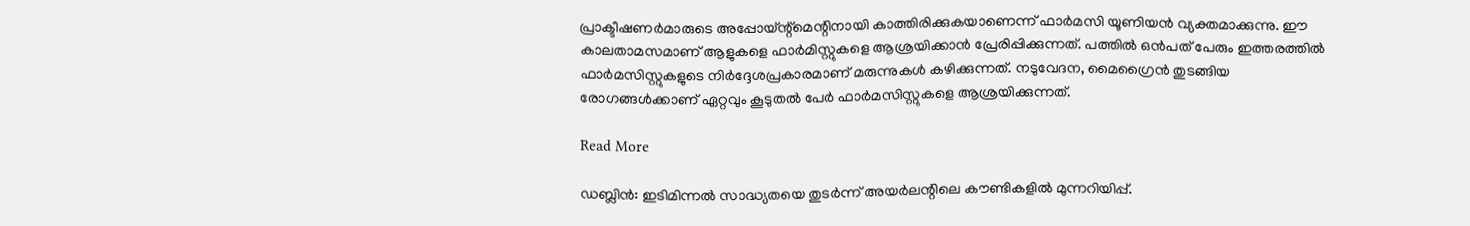പ്രാക്ടീഷണർമാരുടെ അപ്പോയ്ന്റ്‌മെന്റിനായി കാത്തിരിക്കുകയാണെന്ന് ഫാർമസി യൂണിയൻ വ്യക്തമാക്കുന്നു. ഈ കാലതാമസമാണ് ആളുകളെ ഫാർമിസ്റ്റുകളെ ആശ്രയിക്കാൻ പ്രേരിപ്പിക്കുന്നത്. പത്തിൽ ഒൻപത് പേരും ഇത്തരത്തിൽ ഫാർമസിസ്റ്റുകളുടെ നിർദ്ദേശപ്രകാരമാണ് മരുന്നുകൾ കഴിക്കുന്നത്. നടുവേദന, മൈഗ്രൈൻ തുടങ്ങിയ രോഗങ്ങൾക്കാണ് ഏറ്റവും കൂടുതൽ പേർ ഫാർമസിസ്റ്റുകളെ ആശ്രയിക്കുന്നത്.

Read More

ഡബ്ലിൻ: ഇടിമിന്നൽ സാദ്ധ്യതയെ തുടർന്ന് അയർലന്റിലെ കൗണ്ടികളിൽ മുന്നറിയിപ്പ്.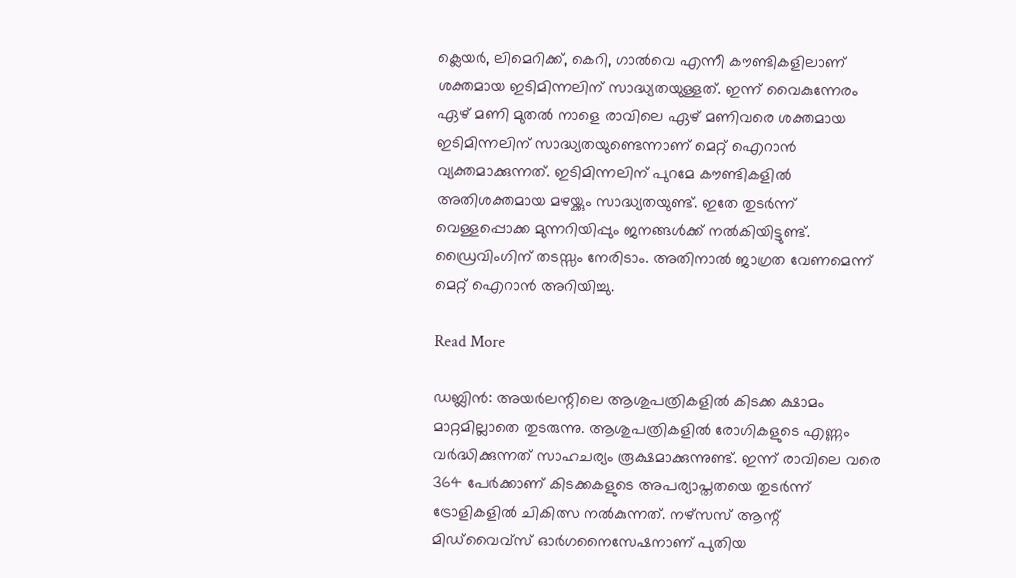ക്ലെയർ, ലിമെറിക്ക്, കെറി, ഗാൽവെ എന്നീ കൗണ്ടികളിലാണ് ശക്തമായ ഇടിമിന്നലിന് സാദ്ധ്യതയുള്ളത്. ഇന്ന് വൈകുന്നേരം ഏഴ് മണി മുതൽ നാളെ രാവിലെ ഏഴ് മണിവരെ ശക്തമായ ഇടിമിന്നലിന് സാദ്ധ്യതയുണ്ടെന്നാണ് മെറ്റ് ഐറാൻ വ്യക്തമാക്കുന്നത്. ഇടിമിന്നലിന് പുറമേ കൗണ്ടികളിൽ അതിശക്തമായ മഴയ്ക്കും സാദ്ധ്യതയുണ്ട്. ഇതേ തുടർന്ന് വെള്ളപ്പൊക്ക മുന്നറിയിപ്പും ജനങ്ങൾക്ക് നൽകിയിട്ടുണ്ട്. ഡ്രൈവിംഗിന് തടസ്സം നേരിടാം. അതിനാൽ ജാഗ്രത വേണമെന്ന് മെറ്റ് ഐറാൻ അറിയിച്ചു.

Read More

ഡബ്ലിൻ: അയർലന്റിലെ ആശുപത്രികളിൽ കിടക്ക ക്ഷാമം മാറ്റമില്ലാതെ തുടരുന്നു. ആശുപത്രികളിൽ രോഗികളുടെ എണ്ണം വർദ്ധിക്കുന്നത് സാഹചര്യം രൂക്ഷമാക്കുന്നുണ്ട്. ഇന്ന് രാവിലെ വരെ 364 പേർക്കാണ് കിടക്കകളുടെ അപര്യാപ്തതയെ തുടർന്ന് ട്രോളികളിൽ ചികിത്സ നൽകുന്നത്. നഴ്‌സസ് ആന്റ് മിഡ്‌വൈവ്‌സ് ഓർഗനൈസേഷനാണ് പുതിയ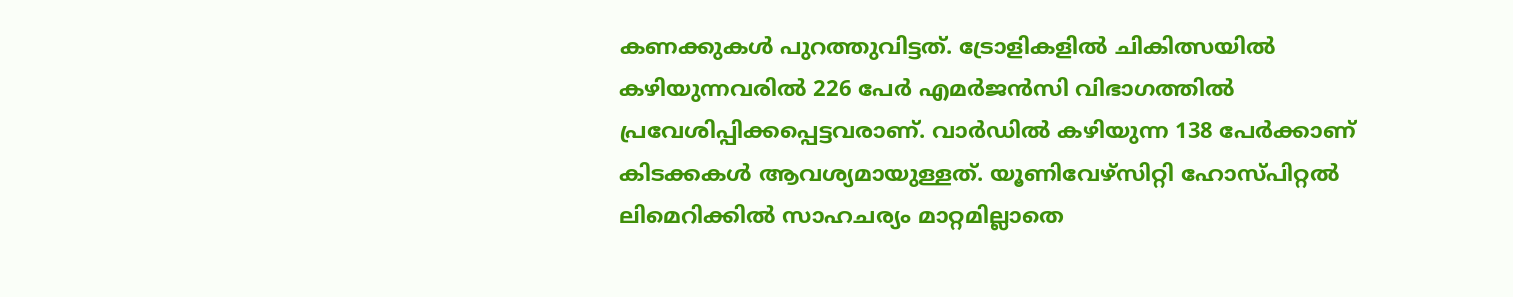കണക്കുകൾ പുറത്തുവിട്ടത്. ട്രോളികളിൽ ചികിത്സയിൽ കഴിയുന്നവരിൽ 226 പേർ എമർജൻസി വിഭാഗത്തിൽ പ്രവേശിപ്പിക്കപ്പെട്ടവരാണ്. വാർഡിൽ കഴിയുന്ന 138 പേർക്കാണ് കിടക്കകൾ ആവശ്യമായുള്ളത്. യൂണിവേഴ്‌സിറ്റി ഹോസ്പിറ്റൽ ലിമെറിക്കിൽ സാഹചര്യം മാറ്റമില്ലാതെ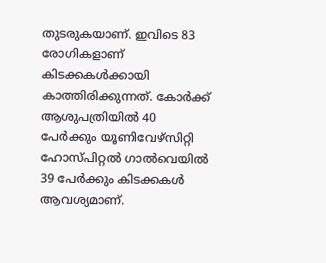തുടരുകയാണ്. ഇവിടെ 83 രോഗികളാണ് കിടക്കകൾക്കായി കാത്തിരിക്കുന്നത്. കോർക്ക് ആശുപത്രിയിൽ 40 പേർക്കും യൂണിവേഴ്‌സിറ്റി ഹോസ്പിറ്റൽ ഗാൽവെയിൽ 39 പേർക്കും കിടക്കകൾ ആവശ്യമാണ്.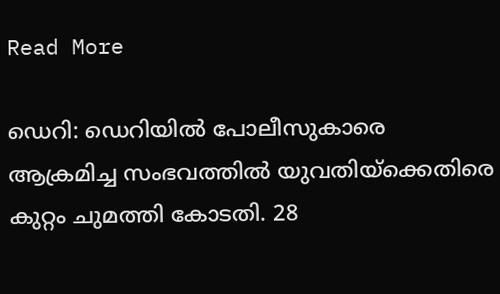Read More

ഡെറി: ഡെറിയിൽ പോലീസുകാരെ ആക്രമിച്ച സംഭവത്തിൽ യുവതിയ്‌ക്കെതിരെ കുറ്റം ചുമത്തി കോടതി. 28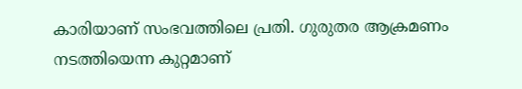കാരിയാണ് സംഭവത്തിലെ പ്രതി. ഗുരുതര ആക്രമണം നടത്തിയെന്ന കുറ്റമാണ്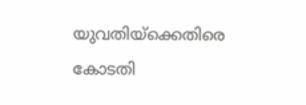യുവതിയ്‌ക്കെതിരെ കോടതി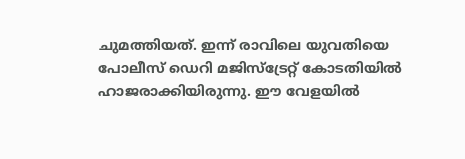ചുമത്തിയത്. ഇന്ന് രാവിലെ യുവതിയെ പോലീസ് ഡെറി മജിസ്‌ട്രേറ്റ് കോടതിയിൽ ഹാജരാക്കിയിരുന്നു. ഈ വേളയിൽ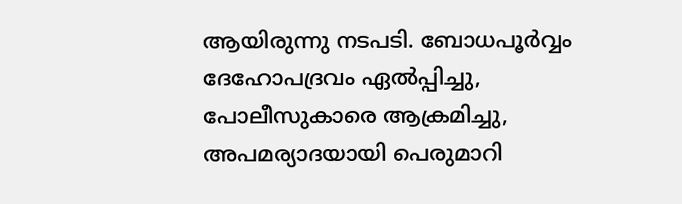ആയിരുന്നു നടപടി. ബോധപൂർവ്വം ദേഹോപദ്രവം ഏൽപ്പിച്ചു, പോലീസുകാരെ ആക്രമിച്ചു, അപമര്യാദയായി പെരുമാറി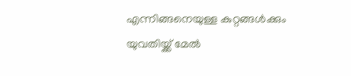എന്നിങ്ങനെയുള്ള കുറ്റങ്ങൾക്കും യുവതിയ്ക്ക് മേൽ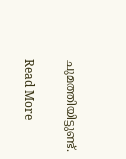ചുമത്തിയിട്ടുണ്ട്.

Read More